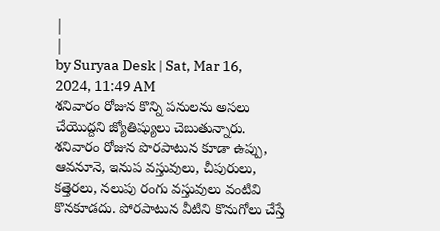|
|
by Suryaa Desk | Sat, Mar 16, 2024, 11:49 AM
శనివారం రోజున కొన్ని పనులను అసలు చేయొద్దని జ్యోతిష్యులు చెబుతున్నారు. శనివారం రోజున పొరపాటున కూడా ఉప్పు, ఆవనూనె, ఇనుప వస్తువులు, చీపురులు, కత్తెరలు, నలుపు రంగు వస్తువులు వంటివి కొనకూడదు. పోరపాటున వీటిని కొనుగోలు చేస్తే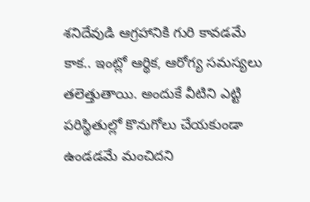శనిదేవుడి ఆగ్రహానికి గురి కావడమే కాక.. ఇంట్లో ఆర్థిక, ఆరోగ్య సమస్యలు తలెత్తుతాయి. అందుకే వీటిని ఎట్టి పరిస్థితుల్లో కొనుగోలు చేయకుండా ఉండడమే మంచిదని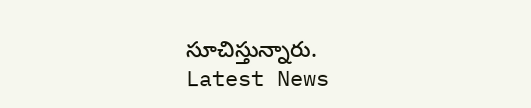సూచిస్తున్నారు.
Latest News